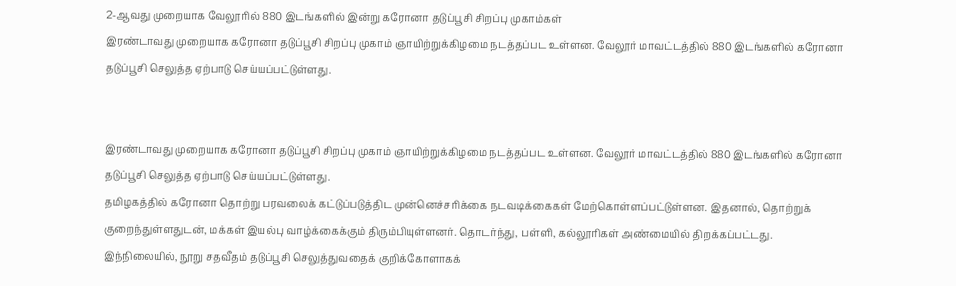2-ஆவது முறையாக வேலூரில் 880 இடங்களில் இன்று கரோனா தடுப்பூசி சிறப்பு முகாம்கள்
இரண்டாவது முறையாக கரோனா தடுப்பூசி சிறப்பு முகாம் ஞாயிற்றுக்கிழமை நடத்தப்பட உள்ளன. வேலூர் மாவட்டத்தில் 880 இடங்களில் கரோனா தடுப்பூசி செலுத்த ஏற்பாடு செய்யப்பட்டுள்ளது.


இரண்டாவது முறையாக கரோனா தடுப்பூசி சிறப்பு முகாம் ஞாயிற்றுக்கிழமை நடத்தப்பட உள்ளன. வேலூர் மாவட்டத்தில் 880 இடங்களில் கரோனா தடுப்பூசி செலுத்த ஏற்பாடு செய்யப்பட்டுள்ளது.
தமிழகத்தில் கரோனா தொற்று பரவலைக் கட்டுப்படுத்திட முன்னெச்சரிக்கை நடவடிக்கைகள் மேற்கொள்ளப்பட்டுள்ளன. இதனால், தொற்றுக் குறைந்துள்ளதுடன், மக்கள் இயல்பு வாழ்க்கைக்கும் திரும்பியுள்ளனர். தொடர்ந்து, பள்ளி, கல்லூரிகள் அண்மையில் திறக்கப்பட்டது.
இந்நிலையில், நூறு சதவீதம் தடுப்பூசி செலுத்துவதைக் குறிக்கோளாகக்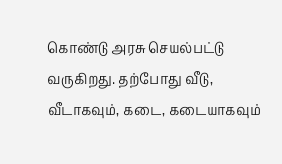கொண்டு அரசு செயல்பட்டு வருகிறது. தற்போது வீடு, வீடாகவும், கடை, கடையாகவும்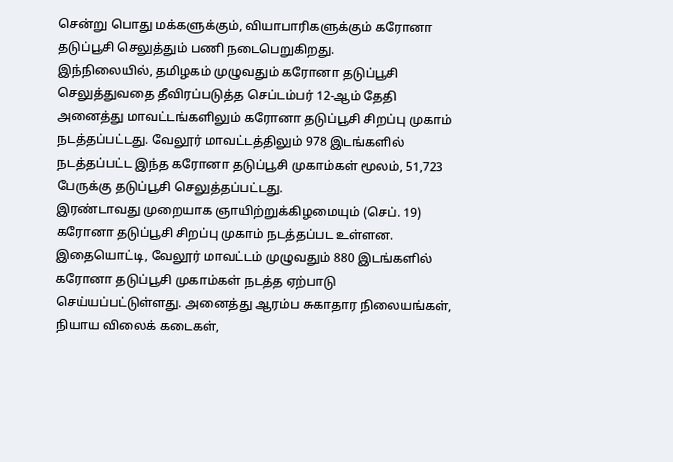சென்று பொது மக்களுக்கும், வியாபாரிகளுக்கும் கரோனா தடுப்பூசி செலுத்தும் பணி நடைபெறுகிறது.
இந்நிலையில், தமிழகம் முழுவதும் கரோனா தடுப்பூசி செலுத்துவதை தீவிரப்படுத்த செப்டம்பர் 12-ஆம் தேதி அனைத்து மாவட்டங்களிலும் கரோனா தடுப்பூசி சிறப்பு முகாம் நடத்தப்பட்டது. வேலூர் மாவட்டத்திலும் 978 இடங்களில் நடத்தப்பட்ட இந்த கரோனா தடுப்பூசி முகாம்கள் மூலம், 51,723 பேருக்கு தடுப்பூசி செலுத்தப்பட்டது.
இரண்டாவது முறையாக ஞாயிற்றுக்கிழமையும் (செப். 19) கரோனா தடுப்பூசி சிறப்பு முகாம் நடத்தப்பட உள்ளன. இதையொட்டி, வேலூர் மாவட்டம் முழுவதும் 880 இடங்களில் கரோனா தடுப்பூசி முகாம்கள் நடத்த ஏற்பாடு செய்யப்பட்டுள்ளது. அனைத்து ஆரம்ப சுகாதார நிலையங்கள், நியாய விலைக் கடைகள்,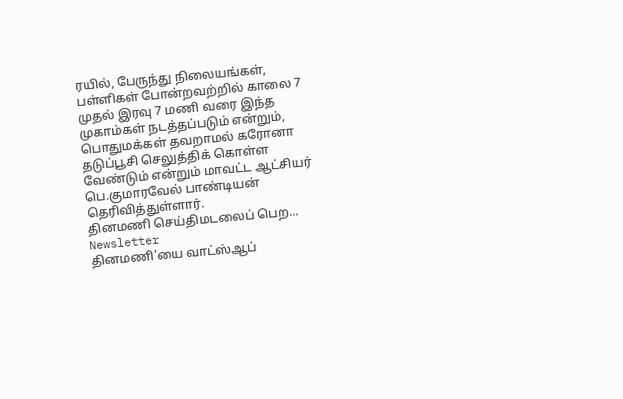ரயில், பேருந்து நிலையங்கள், பள்ளிகள் போன்றவற்றில் காலை 7 முதல் இரவு 7 மணி வரை இந்த முகாம்கள் நடத்தப்படும் என்றும், பொதுமக்கள் தவறாமல் கரோனா தடுப்பூசி செலுத்திக் கொள்ள வேண்டும் என்றும் மாவட்ட ஆட்சியர் பெ.குமாரவேல் பாண்டியன் தெரிவித்துள்ளார்.
தினமணி செய்திமடலைப் பெற... Newsletter
தினமணி'யை வாட்ஸ்ஆப்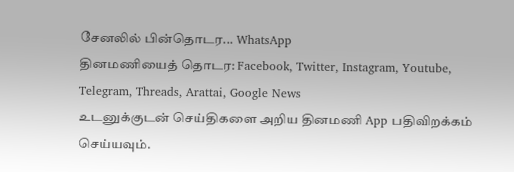சேனலில் பின்தொடர... WhatsApp
தினமணியைத் தொடர: Facebook, Twitter, Instagram, Youtube, Telegram, Threads, Arattai, Google News
உடனுக்குடன் செய்திகளை அறிய தினமணி App பதிவிறக்கம் செய்யவும்.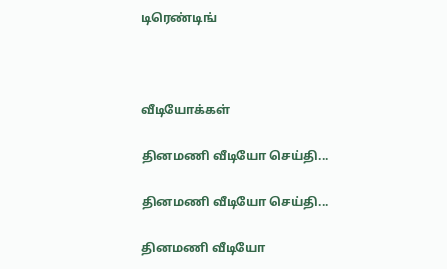டிரெண்டிங்



வீடியோக்கள்

தினமணி வீடியோ செய்தி...

தினமணி வீடியோ செய்தி...

தினமணி வீடியோ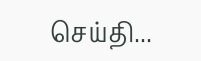செய்தி...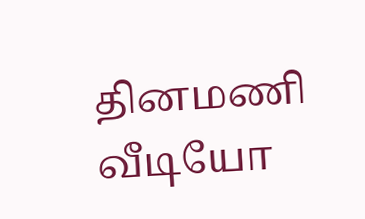தினமணி வீடியோ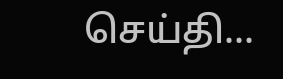செய்தி...